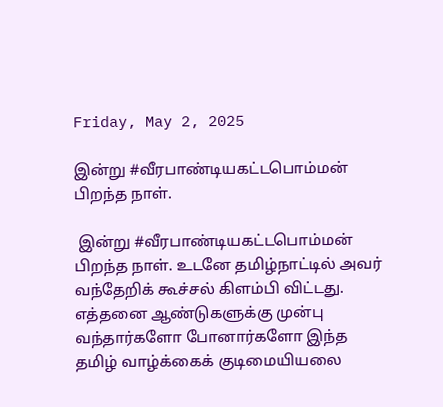Friday, May 2, 2025

இன்று #வீரபாண்டியகட்டபொம்மன் பிறந்த நாள்.

 இன்று #வீரபாண்டியகட்டபொம்மன் பிறந்த நாள். உடனே தமிழ்நாட்டில் அவர் வந்தேறிக் கூச்சல் கிளம்பி விட்டது. எத்தனை ஆண்டுகளுக்கு முன்பு வந்தார்களோ போனார்களோ இந்த தமிழ் வாழ்க்கைக் குடிமையியலை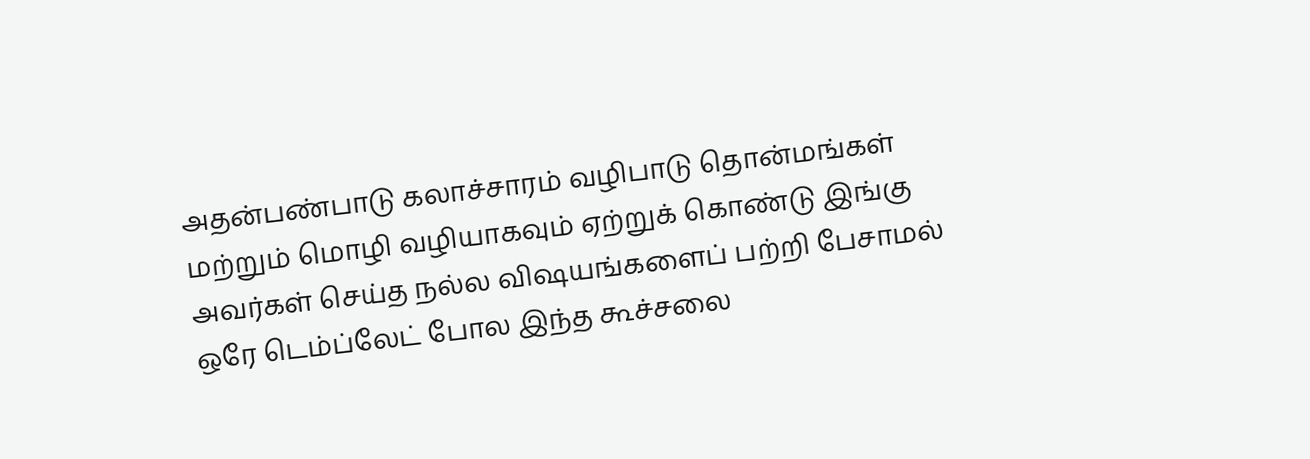அதன்பண்பாடு கலாச்சாரம் வழிபாடு தொன்மங்கள் மற்றும் மொழி வழியாகவும் ஏற்றுக் கொண்டு இங்கு அவர்கள் செய்த நல்ல விஷயங்களைப் பற்றி பேசாமல் ஒரே டெம்ப்லேட் போல இந்த கூச்சலை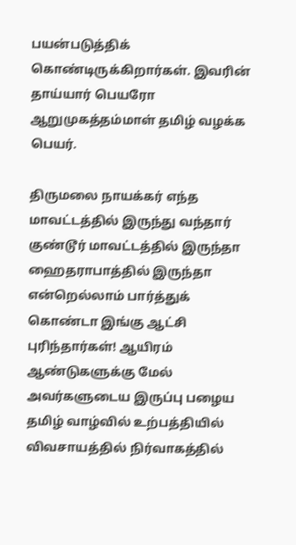பயன்படுத்திக் கொண்டிருக்கிறார்கள். இவரின் தாய்யார் பெயரோ ஆறுமுகத்தம்மாள் தமிழ் வழக்க பெயர்.

திருமலை நாயக்கர் எந்த மாவட்டத்தில் இருந்து வந்தார் குண்டூர் மாவட்டத்தில் இருந்தா ஹைதராபாத்தில் இருந்தா என்றெல்லாம் பார்த்துக் கொண்டா இங்கு ஆட்சி புரிந்தார்கள்! ஆயிரம் ஆண்டுகளுக்கு மேல் அவர்களுடைய இருப்பு பழைய தமிழ் வாழ்வில் உற்பத்தியில் விவசாயத்தில் நிர்வாகத்தில்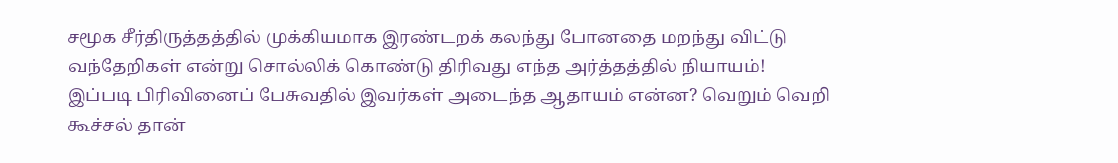சமூக சீர்திருத்தத்தில் முக்கியமாக இரண்டறக் கலந்து போனதை மறந்து விட்டு வந்தேறிகள் என்று சொல்லிக் கொண்டு திரிவது எந்த அர்த்தத்தில் நியாயம்!
இப்படி பிரிவினைப் பேசுவதில் இவர்கள் அடைந்த ஆதாயம் என்ன? வெறும் வெறி கூச்சல் தான்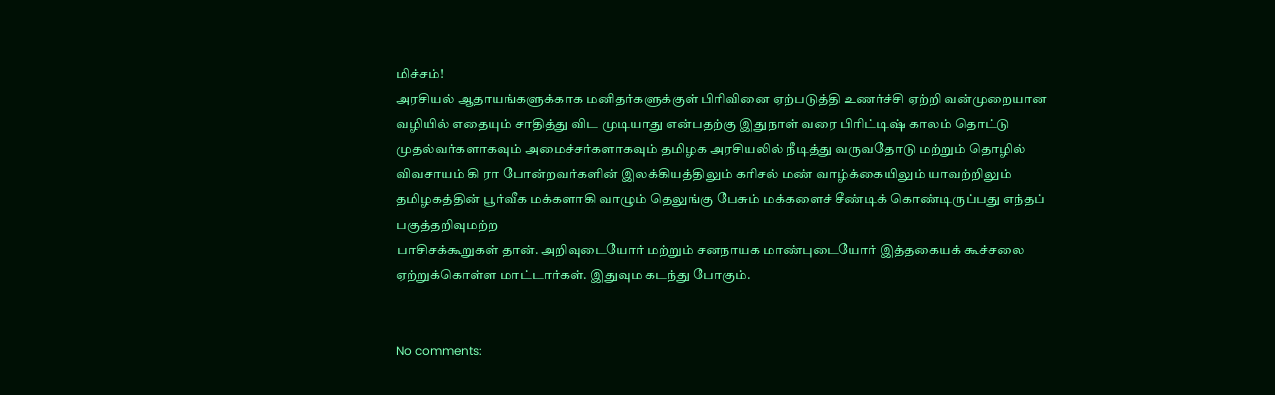மிச்சம்!
அரசியல் ஆதாயங்களுக்காக மனிதர்களுக்குள் பிரிவினை ஏற்படுத்தி உணர்ச்சி ஏற்றி வன்முறையான வழியில் எதையும் சாதித்து விட முடியாது என்பதற்கு இதுநாள் வரை பிரிட்டிஷ் காலம் தொட்டு முதல்வர்களாகவும் அமைச்சர்களாகவும் தமிழக அரசியலில் நீடித்து வருவதோடு மற்றும் தொழில் விவசாயம் கி ரா போன்றவர்களின் இலக்கியத்திலும் கரிசல் மண் வாழ்க்கையிலும் யாவற்றிலும் தமிழகத்தின் பூர்வீக மக்களாகி வாழும் தெலுங்கு பேசும் மக்களைச் சீண்டிக் கொண்டிருப்பது எந்தப் பகுத்தறிவுமற்ற
பாசிசக்கூறுகள் தான். அறிவுடையோர் மற்றும் சனநாயக மாண்புடையோர் இத்தகையக் கூச்சலை ஏற்றுக்கொள்ள மாட்டார்கள். இதுவும கடந்து போகும்.


No comments: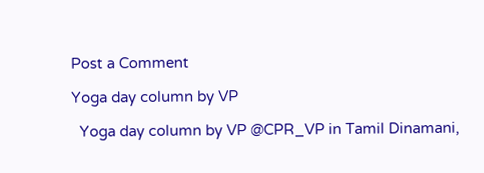Post a Comment

Yoga day column by VP

  Yoga day column by VP @CPR_VP in Tamil Dinamani,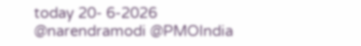today 20- 6-2026 @narendramodi @PMOIndia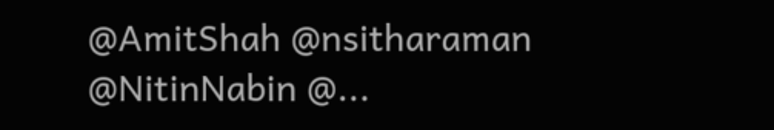@AmitShah @nsitharaman @NitinNabin @...